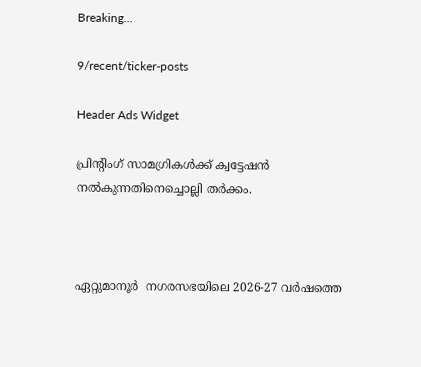Breaking...

9/recent/ticker-posts

Header Ads Widget

പ്രിന്റിംഗ് സാമഗ്രികള്‍ക്ക് ക്വട്ടേഷന്‍ നല്‍കുന്നതിനെച്ചൊല്ലി തര്‍ക്കം.



ഏറ്റുമാനൂര്‍  നഗരസഭയിലെ 2026-27 വര്‍ഷത്തെ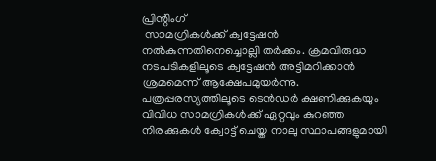പ്രിന്റിംഗ്
 സാമഗ്രികള്‍ക്ക് ക്വട്ടേഷന്‍ നല്‍കുന്നതിനെച്ചൊല്ലി തര്‍ക്കം. ക്രമവിരുദ്ധ നടപടികളിലൂടെ ക്വട്ടേഷന്‍ അട്ടിമറിക്കാന്‍ ശ്രമമെന്ന് ആക്ഷേപമുയര്‍ന്നു. പത്രപ്പരസ്യത്തിലൂടെ ടെന്‍ഡര്‍ ക്ഷണിക്കുകയും വിവിധ സാമഗ്രികള്‍ക്ക് ഏറ്റവും കുറഞ്ഞ നിരക്കുകള്‍ ക്വോട്ട് ചെയ്ത നാലു സ്ഥാപങ്ങളുമായി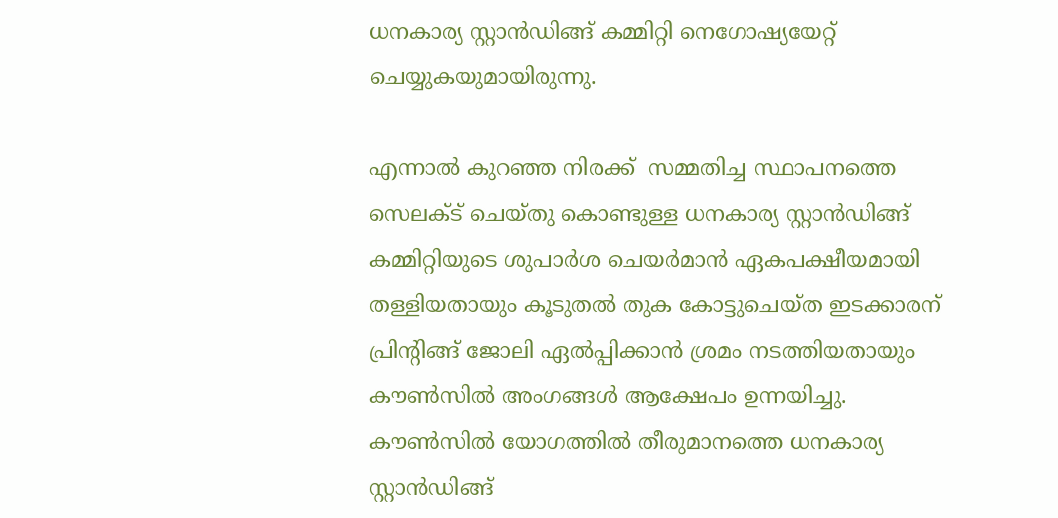ധനകാര്യ സ്റ്റാന്‍ഡിങ്ങ് കമ്മിറ്റി നെഗോഷ്യയേറ്റ് ചെയ്യുകയുമായിരുന്നു.

എന്നാല്‍ കുറഞ്ഞ നിരക്ക്  സമ്മതിച്ച സ്ഥാപനത്തെ സെലക്ട് ചെയ്തു കൊണ്ടുള്ള ധനകാര്യ സ്റ്റാന്‍ഡിങ്ങ് കമ്മിറ്റിയുടെ ശുപാര്‍ശ ചെയര്‍മാന്‍ ഏകപക്ഷീയമായി തള്ളിയതായും കൂടുതല്‍ തുക കോട്ടുചെയ്ത ഇടക്കാരന് പ്രിന്റിങ്ങ് ജോലി ഏല്‍പ്പിക്കാന്‍ ശ്രമം നടത്തിയതായും കൗണ്‍സില്‍ അംഗങ്ങള്‍ ആക്ഷേപം ഉന്നയിച്ചു. കൗണ്‍സില്‍ യോഗത്തില്‍ തീരുമാനത്തെ ധനകാര്യ സ്റ്റാന്‍ഡിങ്ങ്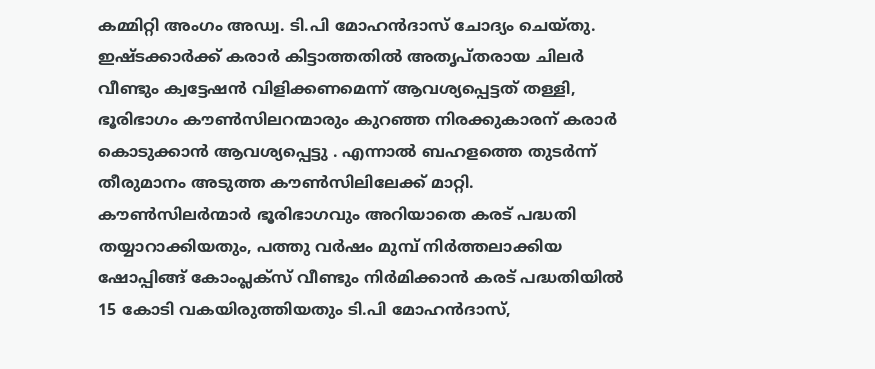കമ്മിറ്റി അംഗം അഡ്വ. ടി.പി മോഹന്‍ദാസ് ചോദ്യം ചെയ്തു. ഇഷ്ടക്കാര്‍ക്ക് കരാര്‍ കിട്ടാത്തതില്‍ അതൃപ്തരായ ചിലര്‍ വീണ്ടും ക്വട്ടേഷന്‍ വിളിക്കണമെന്ന് ആവശ്യപ്പെട്ടത് തള്ളി, ഭൂരിഭാഗം കൗണ്‍സിലറന്മാരും കുറഞ്ഞ നിരക്കുകാരന് കരാര്‍ കൊടുക്കാന്‍ ആവശ്യപ്പെട്ടു . എന്നാല്‍ ബഹളത്തെ തുടര്‍ന്ന് തീരുമാനം അടുത്ത കൗണ്‍സിലിലേക്ക് മാറ്റി.  കൗണ്‍സിലര്‍ന്മാര്‍ ഭൂരിഭാഗവും അറിയാതെ കരട് പദ്ധതി തയ്യാറാക്കിയതും, പത്തു വര്‍ഷം മുമ്പ് നിര്‍ത്തലാക്കിയ ഷോപ്പിങ്ങ് കോംപ്ലക്‌സ് വീണ്ടും നിര്‍മിക്കാന്‍ കരട് പദ്ധതിയില്‍ 15 കോടി വകയിരുത്തിയതും ടി.പി മോഹന്‍ദാസ്,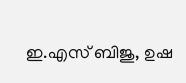ഇ.എസ് ബിജു, ഉഷ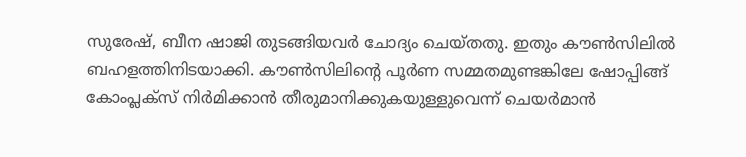സുരേഷ്, ബീന ഷാജി തുടങ്ങിയവര്‍ ചോദ്യം ചെയ്തതു. ഇതും കൗണ്‍സിലില്‍ ബഹളത്തിനിടയാക്കി. കൗണ്‍സിലിന്റെ പൂര്‍ണ സമ്മതമുണ്ടങ്കിലേ ഷോപ്പിങ്ങ് കോംപ്ലക്‌സ് നിര്‍മിക്കാന്‍ തീരുമാനിക്കുകയുള്ളുവെന്ന് ചെയര്‍മാന്‍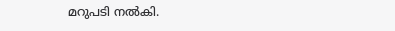മറുപടി നല്‍കി.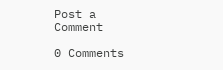Post a Comment

0 Comments